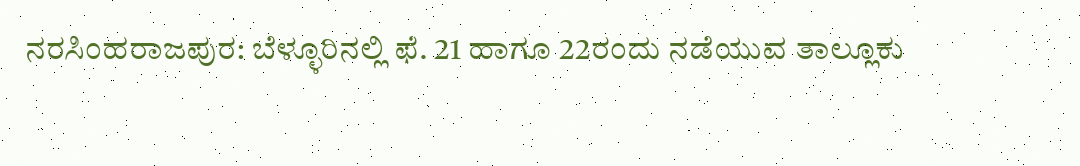ನರಸಿಂಹರಾಜಪುರ: ಬೆಳ್ಳೂರಿನಲ್ಲಿ ಫೆ. 21 ಹಾಗೂ 22ರಂದು ನಡೆಯುವ ತಾಲ್ಲೂಕು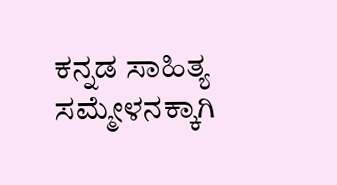ಕನ್ನಡ ಸಾಹಿತ್ಯ ಸಮ್ಮೇಳನಕ್ಕಾಗಿ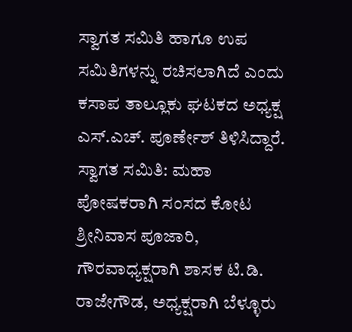ಸ್ವಾಗತ ಸಮಿತಿ ಹಾಗೂ ಉಪ ಸಮಿತಿಗಳನ್ನು ರಚಿಸಲಾಗಿದೆ ಎಂದು ಕಸಾಪ ತಾಲ್ಲೂಕು ಘಟಕದ ಅಧ್ಯಕ್ಷ ಎಸ್.ಎಚ್. ಪೂರ್ಣೇಶ್ ತಿಳಿಸಿದ್ದಾರೆ.
ಸ್ವಾಗತ ಸಮಿತಿ: ಮಹಾ ಪೋಷಕರಾಗಿ ಸಂಸದ ಕೋಟ ಶ್ರೀನಿವಾಸ ಪೂಜಾರಿ, ಗೌರವಾಧ್ಯಕ್ಷರಾಗಿ ಶಾಸಕ ಟಿ.ಡಿ. ರಾಜೇಗೌಡ, ಅಧ್ಯಕ್ಷರಾಗಿ ಬೆಳ್ಳೂರು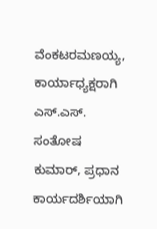ವೆಂಕಟರಮಣಯ್ಯ, ಕಾರ್ಯಾಧ್ಯಕ್ಷರಾಗಿ ಎಸ್.ಎಸ್. ಸಂತೋಷ ಕುಮಾರ್, ಪ್ರಧಾನ ಕಾರ್ಯದರ್ಶಿಯಾಗಿ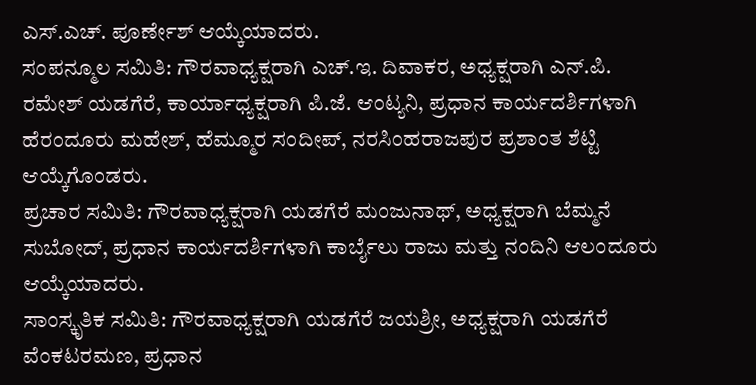ಎಸ್.ಎಚ್. ಪೂರ್ಣೇಶ್ ಆಯ್ಕೆಯಾದರು.
ಸಂಪನ್ಮೂಲ ಸಮಿತಿ: ಗೌರವಾಧ್ಯಕ್ಷರಾಗಿ ಎಚ್.ಇ. ದಿವಾಕರ, ಅಧ್ಯಕ್ಷರಾಗಿ ಎನ್.ಪಿ. ರಮೇಶ್ ಯಡಗೆರೆ, ಕಾರ್ಯಾಧ್ಯಕ್ಷರಾಗಿ ಪಿ.ಜೆ. ಆಂಟ್ಯನಿ, ಪ್ರಧಾನ ಕಾರ್ಯದರ್ಶಿಗಳಾಗಿ ಹೆರಂದೂರು ಮಹೇಶ್, ಹೆಮ್ಮೂರ ಸಂದೀಪ್, ನರಸಿಂಹರಾಜಪುರ ಪ್ರಶಾಂತ ಶೆಟ್ಟಿ ಆಯ್ಕೆಗೊಂಡರು.
ಪ್ರಚಾರ ಸಮಿತಿ: ಗೌರವಾಧ್ಯಕ್ಷರಾಗಿ ಯಡಗೆರೆ ಮಂಜುನಾಥ್, ಅಧ್ಯಕ್ಷರಾಗಿ ಬೆಮ್ಮನೆ ಸುಬೋದ್, ಪ್ರಧಾನ ಕಾರ್ಯದರ್ಶಿಗಳಾಗಿ ಕಾರ್ಬೈಲು ರಾಜು ಮತ್ತು ನಂದಿನಿ ಆಲಂದೂರು ಆಯ್ಕೆಯಾದರು.
ಸಾಂಸ್ಕೃತಿಕ ಸಮಿತಿ: ಗೌರವಾಧ್ಯಕ್ಷರಾಗಿ ಯಡಗೆರೆ ಜಯಶ್ರೀ, ಅಧ್ಯಕ್ಷರಾಗಿ ಯಡಗೆರೆ ವೆಂಕಟರಮಣ, ಪ್ರಧಾನ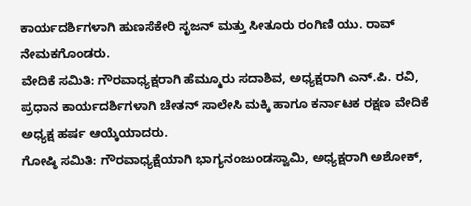ಕಾರ್ಯದರ್ಶಿಗಳಾಗಿ ಹುಣಸೆಕೇರಿ ಸೃಜನ್ ಮತ್ತು ಸೀತೂರು ರಂಗಿಣಿ ಯು. ರಾವ್ ನೇಮಕಗೊಂಡರು.
ವೇದಿಕೆ ಸಮಿತಿ: ಗೌರವಾಧ್ಯಕ್ಷರಾಗಿ ಹೆಮ್ಮೂರು ಸದಾಶಿವ, ಅಧ್ಯಕ್ಷರಾಗಿ ಎನ್.ಪಿ. ರವಿ, ಪ್ರಧಾನ ಕಾರ್ಯದರ್ಶಿಗಳಾಗಿ ಚೇತನ್ ಸಾಲೇಸಿ ಮಕ್ಕಿ ಹಾಗೂ ಕರ್ನಾಟಕ ರಕ್ಷಣ ವೇದಿಕೆ ಅಧ್ಯಕ್ಷ ಹರ್ಷ ಆಯ್ಕೆಯಾದರು.
ಗೋಷ್ಠಿ ಸಮಿತಿ: ಗೌರವಾಧ್ಯಕ್ಷೆಯಾಗಿ ಭಾಗ್ಯನಂಜುಂಡಸ್ವಾಮಿ, ಅಧ್ಯಕ್ಷರಾಗಿ ಅಶೋಕ್,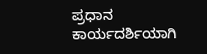ಪ್ರಧಾನ ಕಾರ್ಯದರ್ಶಿಯಾಗಿ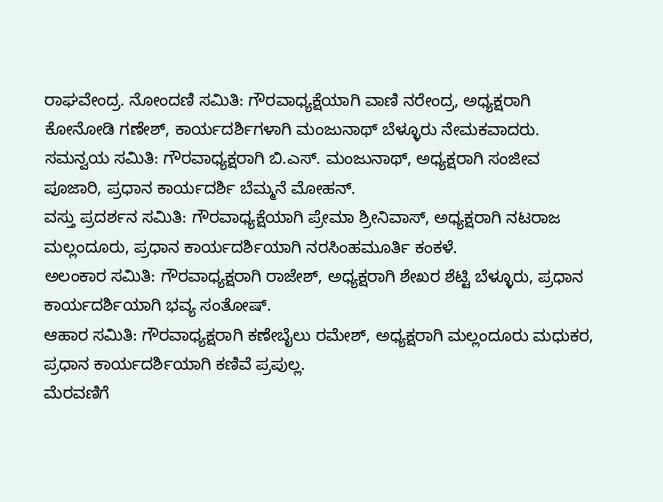ರಾಘವೇಂದ್ರ. ನೋಂದಣಿ ಸಮಿತಿ: ಗೌರವಾಧ್ಯಕ್ಷೆಯಾಗಿ ವಾಣಿ ನರೇಂದ್ರ, ಅಧ್ಯಕ್ಷರಾಗಿ ಕೋನೋಡಿ ಗಣೇಶ್, ಕಾರ್ಯದರ್ಶಿಗಳಾಗಿ ಮಂಜುನಾಥ್ ಬೆಳ್ಳೂರು ನೇಮಕವಾದರು.
ಸಮನ್ವಯ ಸಮಿತಿ: ಗೌರವಾಧ್ಯಕ್ಷರಾಗಿ ಬಿ.ಎಸ್. ಮಂಜುನಾಥ್, ಅಧ್ಯಕ್ಷರಾಗಿ ಸಂಜೀವ ಪೂಜಾರಿ, ಪ್ರಧಾನ ಕಾರ್ಯದರ್ಶಿ ಬೆಮ್ಮನೆ ಮೋಹನ್.
ವಸ್ತು ಪ್ರದರ್ಶನ ಸಮಿತಿ: ಗೌರವಾಧ್ಯಕ್ಷೆಯಾಗಿ ಪ್ರೇಮಾ ಶ್ರೀನಿವಾಸ್, ಅಧ್ಯಕ್ಷರಾಗಿ ನಟರಾಜ ಮಲ್ಲಂದೂರು, ಪ್ರಧಾನ ಕಾರ್ಯದರ್ಶಿಯಾಗಿ ನರಸಿಂಹಮೂರ್ತಿ ಕಂಕಳೆ.
ಅಲಂಕಾರ ಸಮಿತಿ: ಗೌರವಾಧ್ಯಕ್ಷರಾಗಿ ರಾಜೇಶ್, ಅಧ್ಯಕ್ಷರಾಗಿ ಶೇಖರ ಶೆಟ್ಟಿ ಬೆಳ್ಳೂರು, ಪ್ರಧಾನ ಕಾರ್ಯದರ್ಶಿಯಾಗಿ ಭವ್ಯ ಸಂತೋಷ್.
ಆಹಾರ ಸಮಿತಿ: ಗೌರವಾಧ್ಯಕ್ಷರಾಗಿ ಕಣೇಬೈಲು ರಮೇಶ್, ಅಧ್ಯಕ್ಷರಾಗಿ ಮಲ್ಲಂದೂರು ಮಧುಕರ, ಪ್ರಧಾನ ಕಾರ್ಯದರ್ಶಿಯಾಗಿ ಕಣಿವೆ ಪ್ರಪುಲ್ಲ.
ಮೆರವಣಿಗೆ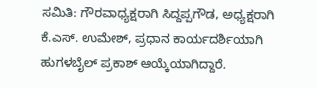ಸಮಿತಿ: ಗೌರವಾಧ್ಯಕ್ಷರಾಗಿ ಸಿದ್ದಪ್ಪಗೌಡ, ಅಧ್ಯಕ್ಷರಾಗಿ ಕೆ.ಎಸ್. ಉಮೇಶ್, ಪ್ರಧಾನ ಕಾರ್ಯದರ್ಶಿಯಾಗಿ ಹುಗಳಬೈಲ್ ಪ್ರಕಾಶ್ ಆಯ್ಕೆಯಾಗಿದ್ದಾರೆ.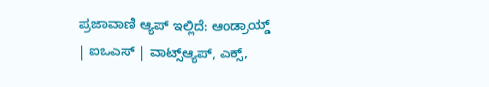ಪ್ರಜಾವಾಣಿ ಆ್ಯಪ್ ಇಲ್ಲಿದೆ: ಆಂಡ್ರಾಯ್ಡ್ | ಐಒಎಸ್ | ವಾಟ್ಸ್ಆ್ಯಪ್, ಎಕ್ಸ್,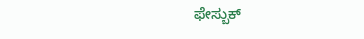ಫೇಸ್ಬುಕ್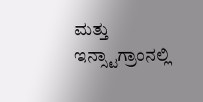ಮತ್ತು ಇನ್ಸ್ಟಾಗ್ರಾಂನಲ್ಲಿ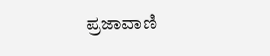ಪ್ರಜಾವಾಣಿ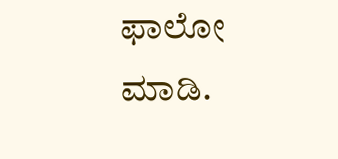ಫಾಲೋ ಮಾಡಿ.